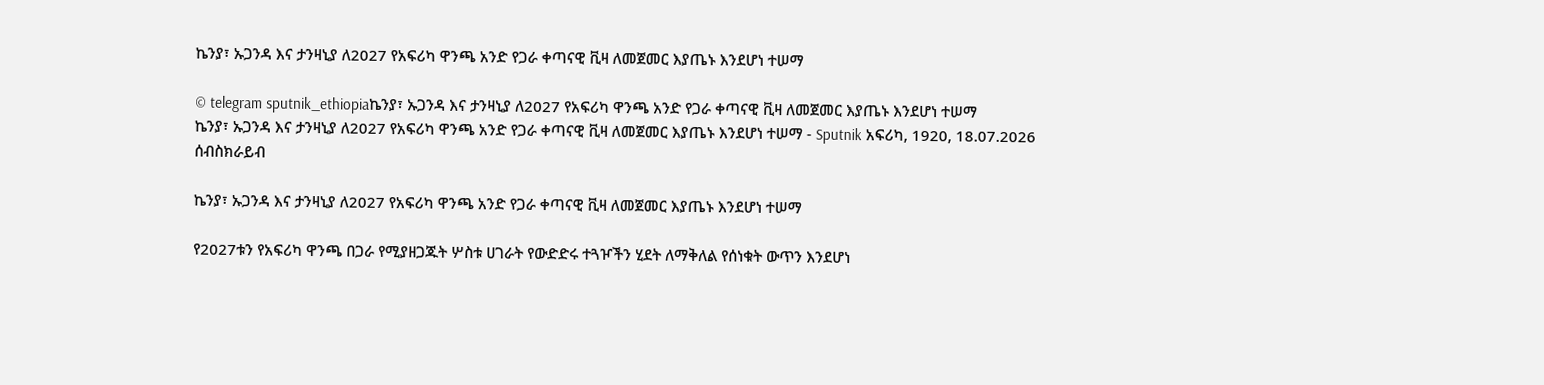ኬንያ፣ ኡጋንዳ እና ታንዛኒያ ለ2027 የአፍሪካ ዋንጫ አንድ የጋራ ቀጣናዊ ቪዛ ለመጀመር እያጤኑ እንደሆነ ተሠማ

© telegram sputnik_ethiopiaኬንያ፣ ኡጋንዳ እና ታንዛኒያ ለ2027 የአፍሪካ ዋንጫ አንድ የጋራ ቀጣናዊ ቪዛ ለመጀመር እያጤኑ እንደሆነ ተሠማ
ኬንያ፣ ኡጋንዳ እና ታንዛኒያ ለ2027 የአፍሪካ ዋንጫ አንድ የጋራ ቀጣናዊ ቪዛ ለመጀመር እያጤኑ እንደሆነ ተሠማ - Sputnik አፍሪካ, 1920, 18.07.2026
ሰብስክራይብ

ኬንያ፣ ኡጋንዳ እና ታንዛኒያ ለ2027 የአፍሪካ ዋንጫ አንድ የጋራ ቀጣናዊ ቪዛ ለመጀመር እያጤኑ እንደሆነ ተሠማ

የ2027ቱን የአፍሪካ ዋንጫ በጋራ የሚያዘጋጁት ሦስቱ ሀገራት የውድድሩ ተጓዦችን ሂደት ለማቅለል የሰነቁት ውጥን እንደሆነ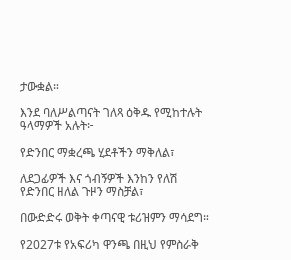ታውቋል።

እንደ ባለሥልጣናት ገለጻ ዕቅዱ የሚከተሉት ዓላማዎች አሉት፦

የድንበር ማቋረጫ ሂደቶችን ማቅለል፣

ለደጋፊዎች እና ጎብኝዎች እንከን የለሽ የድንበር ዘለል ጉዞን ማስቻል፣

በውድድሩ ወቅት ቀጣናዊ ቱሪዝምን ማሳደግ።

የ2027ቱ የአፍሪካ ዋንጫ በዚህ የምስራቅ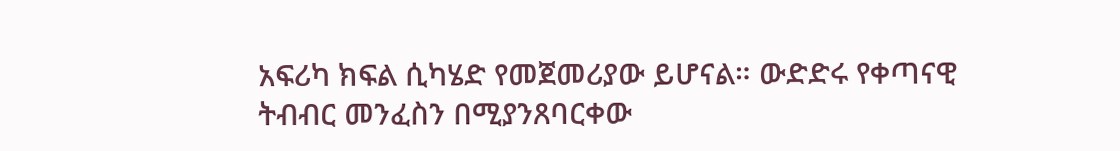አፍሪካ ክፍል ሲካሄድ የመጀመሪያው ይሆናል። ውድድሩ የቀጣናዊ ትብብር መንፈስን በሚያንጸባርቀው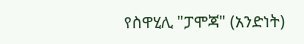የስዋሂሊ "ፓሞጃ" (አንድነት)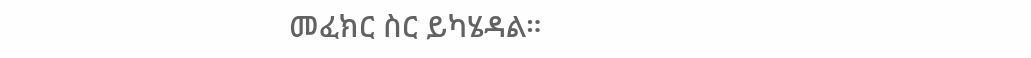መፈክር ስር ይካሄዳል።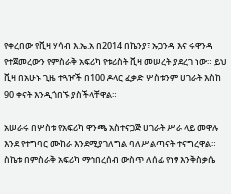የቀረበው የቪዛ ሃሳብ እ.ኤ.አ በ2014 በኬንያ፣ ኡጋንዳ እና ሩዋንዳ የተጀመረውን የምስራቅ አፍሪካ የቱሪስት ቪዛ መሠረት ያደረገ ነው። ይህ ቪዛ በአሁኑ ጊዜ ተጓዦች በ100 ዶላር ፈቃድ ሦስቱንም ሀገራት እስከ 90 ቀናት እንዲጎበኙ ያስችላቸዋል።

አሠራሩ በሦስቱ የአፍሪካ ዋንጫ አስተናጋጅ ሀገራት ሥራ ላይ መዋሉ እንደ የተግባር ሙከራ እንደሚያገለግል ባለሥልጣናት ተናግረዋል። ስኬቱ በምስራቅ አፍሪካ ማኅበረሰብ ውስጥ ለሰፊ የነፃ እንቅስቃሴ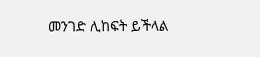መንገድ ሊከፍት ይችላል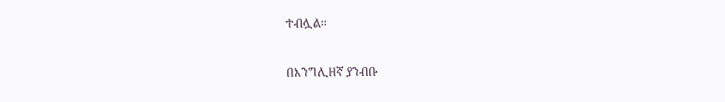ተብሏል።

በእንግሊዘኛ ያንብቡ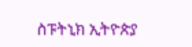ስፑትኒክ ኢትዮጵያ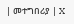| መተግበሪያ | X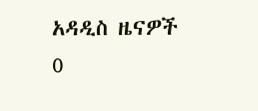አዳዲስ ዜናዎች
0